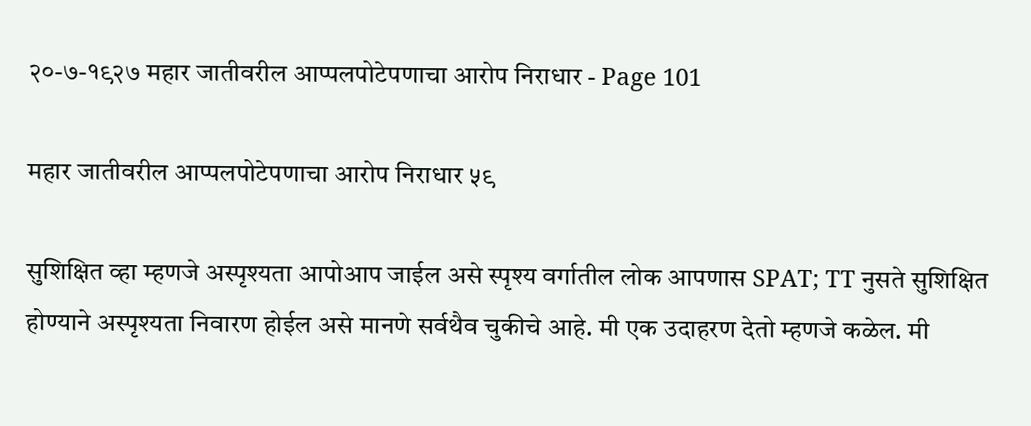२०-७-१९२७ महार जातीवरील आप्पलपोटेपणाचा आरोप निराधार - Page 101

महार जातीवरील आप्पलपोटेपणाचा आरोप निराधार ५९

सुशिक्षित व्हा म्हणजे अस्पृश्यता आपोआप जाईल असे स्पृश्य वर्गातील लोक आपणास SPAT; TT नुसते सुशिक्षित होण्याने अस्पृश्यता निवारण होईल असे मानणे सर्वथैव चुकीचे आहे. मी एक उदाहरण देतो म्हणजे कळेल. मी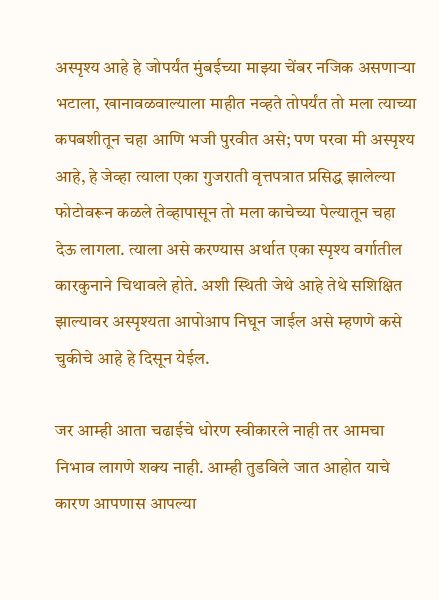अस्पृश्य आहे हे जोपर्यंत मुंबईच्या माझ्या चेंबर नजिक असणार्‍या भटाला, खानावळवाल्याला माहीत नव्हते तोपर्यंत तो मला त्याच्या कपबशीतून चहा आणि भजी पुरवीत असे; पण परवा मी अस्पृश्य आहे, हे जेव्हा त्याला एका गुजराती वृत्तपत्रात प्रसिद्ध झालेल्या फोटोवरून कळले तेव्हापासून तो मला काचेच्या पेल्यातून चहा देऊ लागला. त्याला असे करण्यास अर्थात एका स्पृश्य वर्गातील कारकुनाने चिथावले होते. अशी स्थिती जेथे आहे तेथे सशिक्षित झाल्यावर अस्पृश्यता आपोआप निघून जाईल असे म्हणणे कसे चुकीचे आहे हे दिसून येईल.

जर आम्ही आता चढाईचे धोरण स्वीकारले नाही तर आमचा निभाव लागणे शक्य नाही. आम्ही तुडविले जात आहोत याचे कारण आपणास आपल्या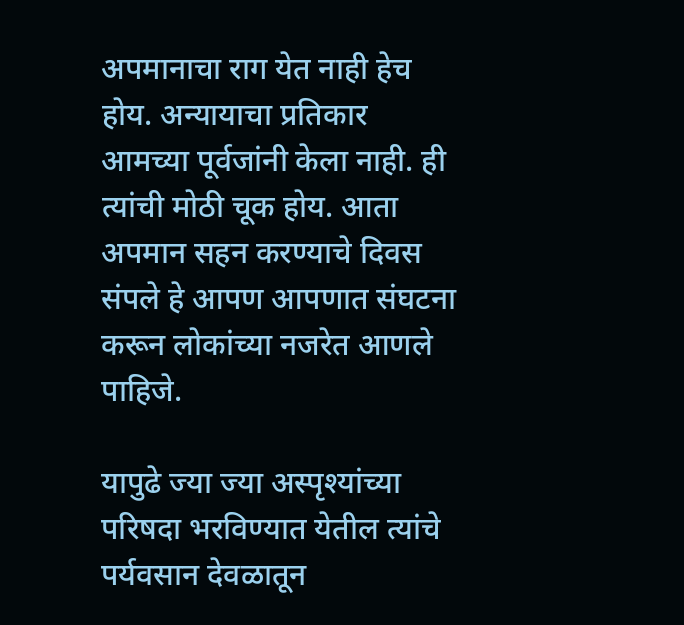अपमानाचा राग येत नाही हेच होय. अन्यायाचा प्रतिकार आमच्या पूर्वजांनी केला नाही. ही त्यांची मोठी चूक होय. आता अपमान सहन करण्याचे दिवस संपले हे आपण आपणात संघटना करून लोकांच्या नजरेत आणले पाहिजे.

यापुढे ज्या ज्या अस्पृश्यांच्या परिषदा भरविण्यात येतील त्यांचे पर्यवसान देवळातून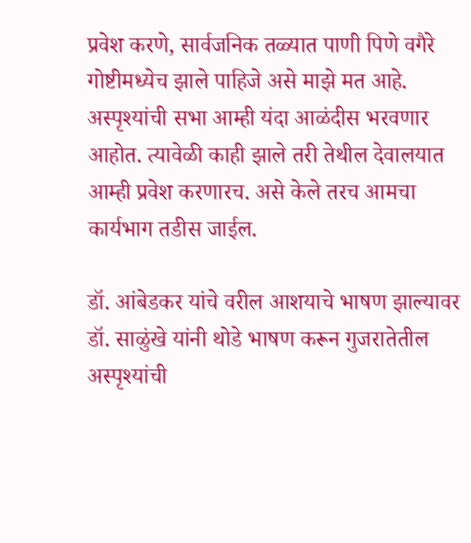प्रवेश करणे, सार्वजनिक तळ्यात पाणी पिणे वगैरे गोष्टीमध्येच झाले पाहिजे असे माझे मत आहे. अस्पृश्यांची सभा आम्ही यंदा आळंदीस भरवणार आहोत. त्यावेळी काही झाले तरी तेथील देवालयात आम्ही प्रवेश करणारच. असे केले तरच आमचा कार्यभाग तडीस जाईल.

डॉ. आंबेडकर यांचे वरील आशयाचे भाषण झाल्यावर डॉ. साळुंखे यांनी थोडे भाषण करून गुजरातेतील अस्पृश्यांची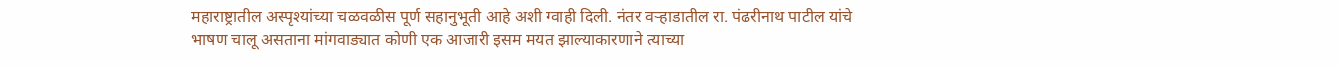महाराष्ट्रातील अस्पृश्यांच्या चळवळीस पूर्ण सहानुभूती आहे अशी ग्वाही दिली. नंतर वऱ्हाडातील रा. पंढरीनाथ पाटील यांचे भाषण चालू असताना मांगवाड्यात कोणी एक आजारी इसम मयत झाल्याकारणाने त्याच्या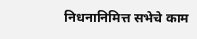निधनानिमित्त सभेचे काम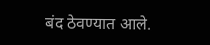बंद ठेवण्यात आले.